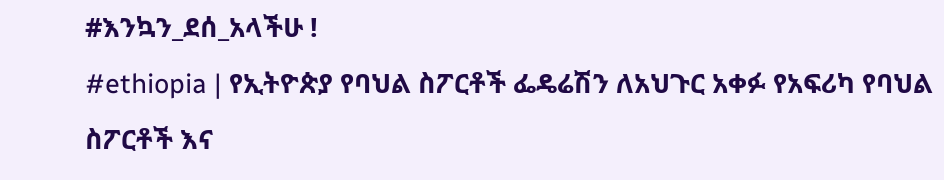#እንኳን_ደሰ_አላችሁ !
#ethiopia | የኢትዮጵያ የባህል ስፖርቶች ፌዴሬሽን ለአህጉር አቀፉ የአፍሪካ የባህል ስፖርቶች እና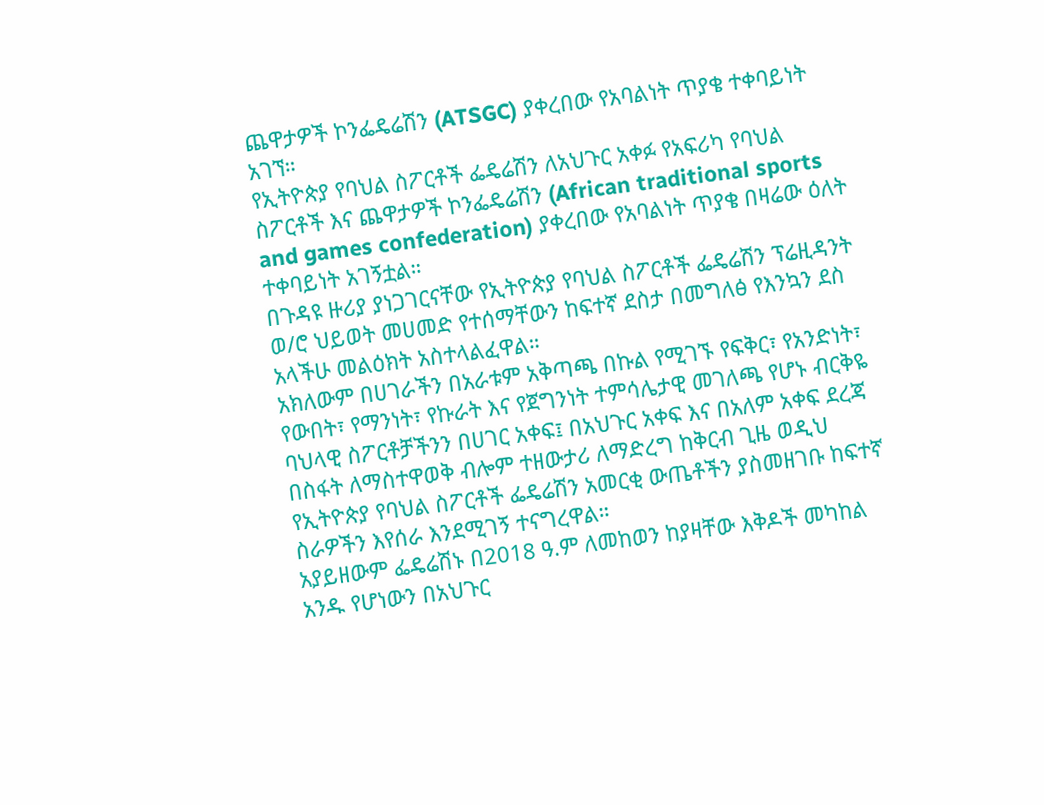ጨዋታዎች ኮንፌዴሬሽን (ATSGC) ያቀረበው የአባልነት ጥያቄ ተቀባይነት አገኘ።
የኢትዮጵያ የባህል ስፖርቶች ፌዴሬሽን ለአህጉር አቀፉ የአፍሪካ የባህል ስፖርቶች እና ጨዋታዎች ኮንፌዴሬሽን (African traditional sports and games confederation) ያቀረበው የአባልነት ጥያቄ በዛሬው ዕለት ተቀባይነት አገኝቷል።
በጉዳዩ ዙሪያ ያነጋገርናቸው የኢትዮጵያ የባህል ስፖርቶች ፌዴሬሽን ፕሬዚዳንት ወ/ሮ ህይወት መሀመድ የተሰማቸውን ከፍተኛ ደስታ በመግለፅ የእንኳን ደስ አላችሁ መልዕክት አስተላልፈዋል።
አክለውም በሀገራችን በአራቱም አቅጣጫ በኩል የሚገኙ የፍቅር፣ የአንድነት፣ የውበት፣ የማንነት፣ የኩራት እና የጀግንነት ተምሳሌታዊ መገለጫ የሆኑ ብርቅዬ ባህላዊ ስፖርቶቻችንን በሀገር አቀፍ፤ በአህጉር አቀፍ እና በአለም አቀፍ ደረጃ በስፋት ለማስተዋወቅ ብሎም ተዘውታሪ ለማድረግ ከቅርብ ጊዜ ወዲህ የኢትዮጵያ የባህል ስፖርቶች ፌዴሬሽን አመርቂ ውጤቶችን ያስመዘገቡ ከፍተኛ ስራዎችን እየሰራ እንደሚገኝ ተናግረዋል።
አያይዘውም ፌዴሬሽኑ በ2018 ዓ.ም ለመከወን ከያዛቸው እቅዶች መካከል አንዱ የሆነውን በአህጉር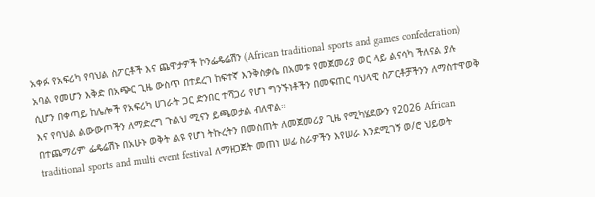አቀፉ የአፍሪካ የባህል ስፖርቶች እና ጨዋታዎች ኮንፌዴሬሽን (African traditional sports and games confederation) አባል የመሆን እቅድ በአጭር ጊዜ ውስጥ በተደረገ ከፍተኛ እንቅስቃሴ በአመቱ የመጀመሪያ ወር ላይ ልናሳካ ችለናል ያሉ ሲሆን በቀጣይ ከሌሎች የአፍሪካ ሀገራት ጋር ድንበር ተሻጋሪ የሆነ ግንኙነቶችን በመፍጠር ባህላዊ ስፖርቶቻችንን ለማስተዋወቅ እና የባህል ልውውጦችን ለማድረግ ጉልህ ሚናን ይጫወታል ብለዋል።
በተጨማሪም ፌዴሬሽኑ በአሁኑ ወቅት ልዩ የሆነ ትኩረትን በመስጠት ለመጀመሪያ ጊዜ የሚካሄደውን የ2026 African traditional sports and multi event festival ለማዘጋጀት መጠነ ሠፊ ስራዎችን እየሠራ እንደሚገኝ ወ/ሮ ህይወት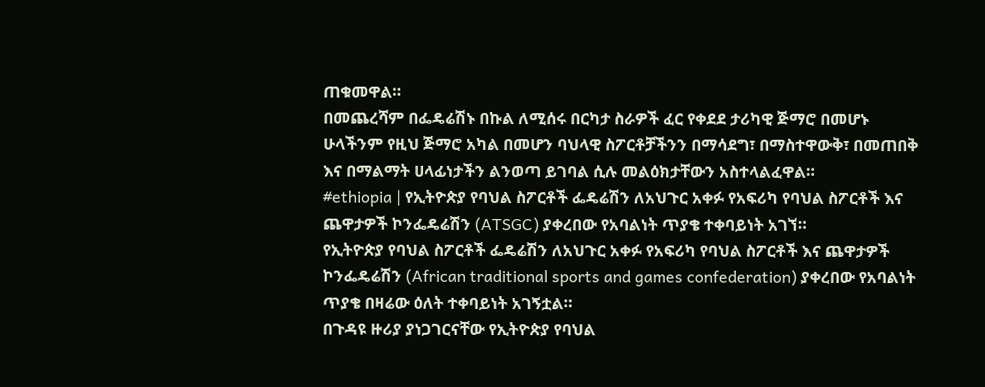ጠቁመዋል።
በመጨረሻም በፌዴሬሽኑ በኩል ለሚሰሩ በርካታ ስራዎች ፈር የቀደደ ታሪካዊ ጅማሮ በመሆኑ ሁላችንም የዚህ ጅማሮ አካል በመሆን ባህላዊ ስፖርቶቻችንን በማሳደግ፣ በማስተዋውቅ፣ በመጠበቅ እና በማልማት ሀላፊነታችን ልንወጣ ይገባል ሲሉ መልዕክታቸውን አስተላልፈዋል።
#ethiopia | የኢትዮጵያ የባህል ስፖርቶች ፌዴሬሽን ለአህጉር አቀፉ የአፍሪካ የባህል ስፖርቶች እና ጨዋታዎች ኮንፌዴሬሽን (ATSGC) ያቀረበው የአባልነት ጥያቄ ተቀባይነት አገኘ።
የኢትዮጵያ የባህል ስፖርቶች ፌዴሬሽን ለአህጉር አቀፉ የአፍሪካ የባህል ስፖርቶች እና ጨዋታዎች ኮንፌዴሬሽን (African traditional sports and games confederation) ያቀረበው የአባልነት ጥያቄ በዛሬው ዕለት ተቀባይነት አገኝቷል።
በጉዳዩ ዙሪያ ያነጋገርናቸው የኢትዮጵያ የባህል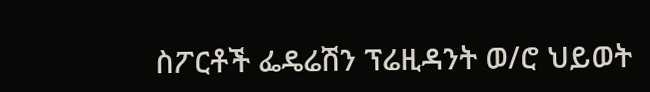ስፖርቶች ፌዴሬሽን ፕሬዚዳንት ወ/ሮ ህይወት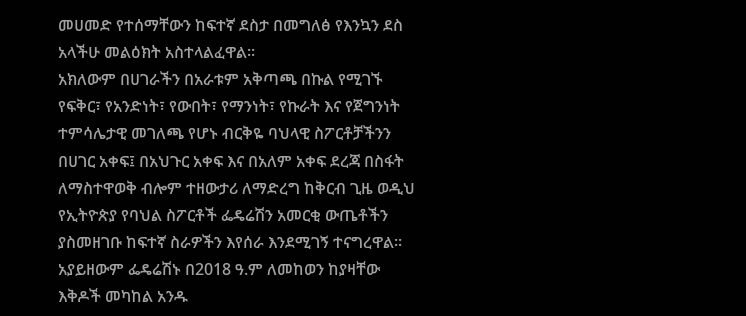መሀመድ የተሰማቸውን ከፍተኛ ደስታ በመግለፅ የእንኳን ደስ አላችሁ መልዕክት አስተላልፈዋል።
አክለውም በሀገራችን በአራቱም አቅጣጫ በኩል የሚገኙ የፍቅር፣ የአንድነት፣ የውበት፣ የማንነት፣ የኩራት እና የጀግንነት ተምሳሌታዊ መገለጫ የሆኑ ብርቅዬ ባህላዊ ስፖርቶቻችንን በሀገር አቀፍ፤ በአህጉር አቀፍ እና በአለም አቀፍ ደረጃ በስፋት ለማስተዋወቅ ብሎም ተዘውታሪ ለማድረግ ከቅርብ ጊዜ ወዲህ የኢትዮጵያ የባህል ስፖርቶች ፌዴሬሽን አመርቂ ውጤቶችን ያስመዘገቡ ከፍተኛ ስራዎችን እየሰራ እንደሚገኝ ተናግረዋል።
አያይዘውም ፌዴሬሽኑ በ2018 ዓ.ም ለመከወን ከያዛቸው እቅዶች መካከል አንዱ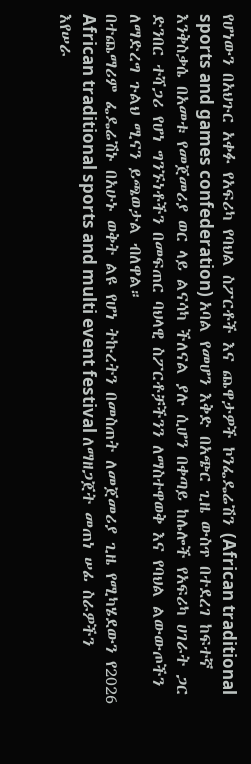የሆነውን በአህጉር አቀፉ የአፍሪካ የባህል ስፖርቶች እና ጨዋታዎች ኮንፌዴሬሽን (African traditional sports and games confederation) አባል የመሆን እቅድ በአጭር ጊዜ ውስጥ በተደረገ ከፍተኛ እንቅስቃሴ በአመቱ የመጀመሪያ ወር ላይ ልናሳካ ችለናል ያሉ ሲሆን በቀጣይ ከሌሎች የአፍሪካ ሀገራት ጋር ድንበር ተሻጋሪ የሆነ ግንኙነቶችን በመፍጠር ባህላዊ ስፖርቶቻችንን ለማስተዋወቅ እና የባህል ልውውጦችን ለማድረግ ጉልህ ሚናን ይጫወታል ብለዋል።
በተጨማሪም ፌዴሬሽኑ በአሁኑ ወቅት ልዩ የሆነ ትኩረትን በመስጠት ለመጀመሪያ ጊዜ የሚካሄደውን የ2026 African traditional sports and multi event festival ለማዘጋጀት መጠነ ሠፊ ስራዎችን እየሠራ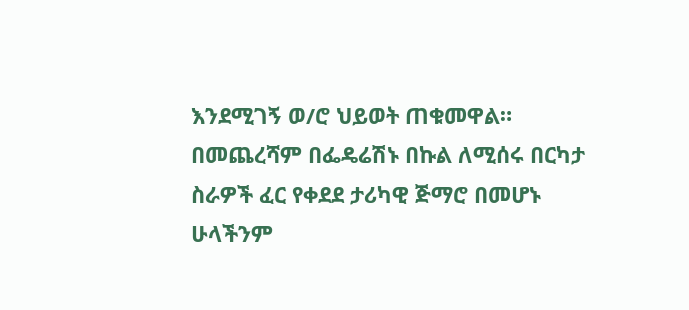እንደሚገኝ ወ/ሮ ህይወት ጠቁመዋል።
በመጨረሻም በፌዴሬሽኑ በኩል ለሚሰሩ በርካታ ስራዎች ፈር የቀደደ ታሪካዊ ጅማሮ በመሆኑ ሁላችንም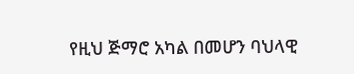የዚህ ጅማሮ አካል በመሆን ባህላዊ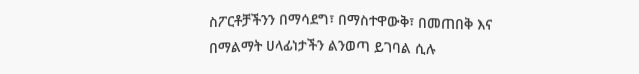ስፖርቶቻችንን በማሳደግ፣ በማስተዋውቅ፣ በመጠበቅ እና በማልማት ሀላፊነታችን ልንወጣ ይገባል ሲሉ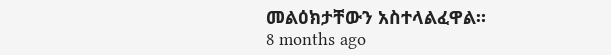መልዕክታቸውን አስተላልፈዋል።
8 months ago